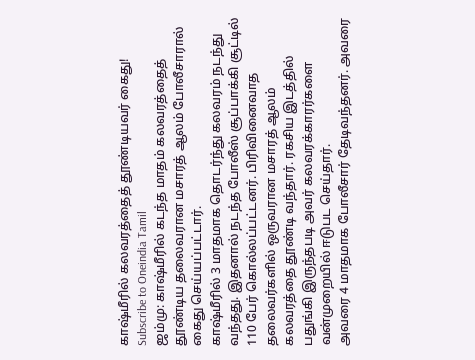காஷ்மீரில் கலவரத்தைத் தூண்டியவர் கைது!
Subscribe to Oneindia Tamil
ஜம்மு: காஷ்மீரில் கடந்த மாதம் கலவரத்தைத் தூண்டிய தலைவரான மசாரத் ஆலம் போலீசாரால் கைது செய்யப்பட்டார்.
காஷ்மீரில் 3 மாதமாக தொடர்ந்து கலவரம் நடந்து வந்தது. இதனால் நடந்த போலீஸ் சூப்பாக்கி சூட்டில் 110 பேர் கொல்லப்பட்டனர். பிரிவினைவாத தலைவர்களில் ஒருவரான மசாரத் ஆலம் கலவரத்தை தூண்டி வந்தார். ரகசிய இடத்தில் பதுங்கி இருந்தபடி அவர் கலவரக்காரர்களை வன்முறையில் ஈடுபட செய்தார்.
அவரை 4 மாதமாக போலீசார் தேடிவந்தனர். அவரை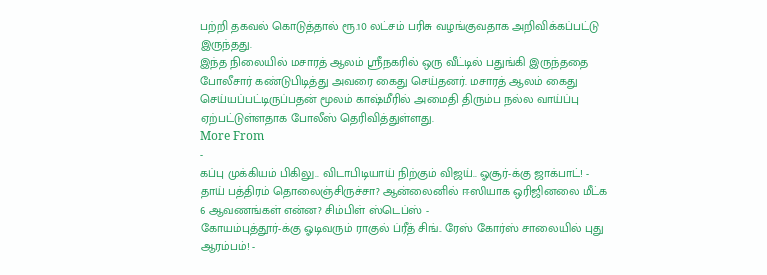பற்றி தகவல் கொடுத்தால் ரூ.10 லட்சம் பரிசு வழங்குவதாக அறிவிக்கப்பட்டு இருந்தது.
இந்த நிலையில் மசாரத் ஆலம் ஸ்ரீநகரில் ஒரு வீட்டில் பதுங்கி இருந்ததை போலீசார் கண்டுபிடித்து அவரை கைது செய்தனர். மசாரத் ஆலம் கைது செய்யப்பட்டிருப்பதன் மூலம் காஷ்மீரில் அமைதி திரும்ப நல்ல வாய்ப்பு ஏற்பட்டுள்ளதாக போலீஸ் தெரிவித்துள்ளது.
More From
-
கப்பு முக்கியம் பிகிலு.. விடாபிடியாய் நிற்கும் விஜய்.. ஓசூர்-க்கு ஜாக்பாட்! -
தாய் பத்திரம் தொலைஞ்சிருச்சா? ஆன்லைனில் ஈஸியாக ஒரிஜினலை மீட்க 6 ஆவணங்கள் என்ன? சிம்பிள் ஸ்டெப்ஸ் -
கோயம்புத்தூர்-க்கு ஓடிவரும் ராகுல் ப்ரீத் சிங்.. ரேஸ் கோர்ஸ் சாலையில் புது ஆரம்பம்! -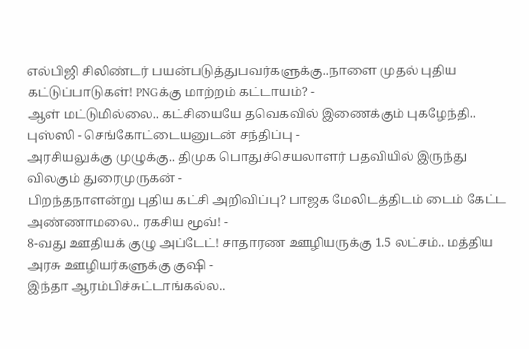எல்பிஜி சிலிண்டர் பயன்படுத்துபவர்களுக்கு..நாளை முதல் புதிய கட்டுப்பாடுகள்! PNGக்கு மாற்றம் கட்டாயம்? -
ஆள் மட்டுமில்லை.. கட்சியையே தவெகவில் இணைக்கும் புகழேந்தி.. புஸ்ஸி - செங்கோட்டையனுடன் சந்திப்பு -
அரசியலுக்கு முழுக்கு.. திமுக பொதுச்செயலாளர் பதவியில் இருந்து விலகும் துரைமுருகன் -
பிறந்தநாளன்று புதிய கட்சி அறிவிப்பு? பாஜக மேலிடத்திடம் டைம் கேட்ட அண்ணாமலை.. ரகசிய மூவ்! -
8-வது ஊதியக் குழு அப்டேட்! சாதாரண ஊழியருக்கு 1.5 லட்சம்.. மத்திய அரசு ஊழியர்களுக்கு குஷி -
இந்தா ஆரம்பிச்சுட்டாங்கல்ல..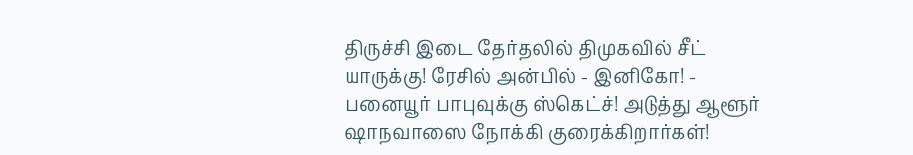திருச்சி இடை தேர்தலில் திமுகவில் சீட் யாருக்கு! ரேசில் அன்பில் - இனிகோ! -
பனையூர் பாபுவுக்கு ஸ்கெட்ச்! அடுத்து ஆளூர் ஷாநவாஸை நோக்கி குரைக்கிறார்கள்!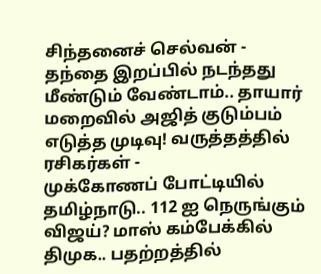சிந்தனைச் செல்வன் -
தந்தை இறப்பில் நடந்தது மீண்டும் வேண்டாம்.. தாயார் மறைவில் அஜித் குடும்பம் எடுத்த முடிவு! வருத்தத்தில் ரசிகர்கள் -
முக்கோணப் போட்டியில் தமிழ்நாடு.. 112 ஐ நெருங்கும் விஜய்? மாஸ் கம்பேக்கில் திமுக.. பதற்றத்தில்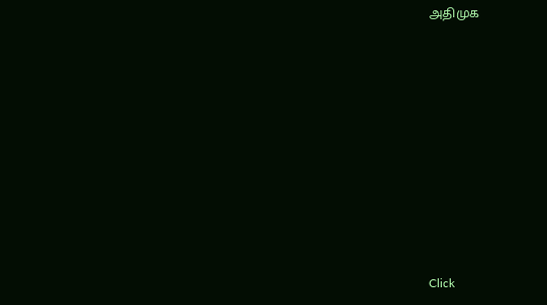அதிமுக












Click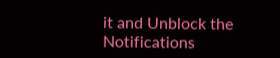it and Unblock the Notifications